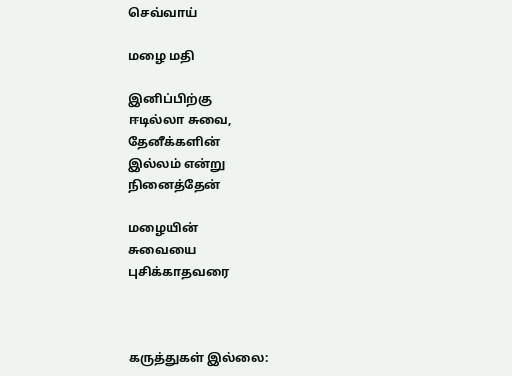செவ்வாய்

மழை மதி

இனிப்பிற்கு
ஈடில்லா சுவை,
தேனீக்களின்
இல்லம் என்று
நினைத்தேன்

மழையின்
சுவையை
புசிக்காதவரை



கருத்துகள் இல்லை: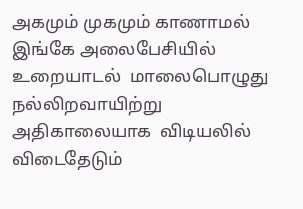அகமும் முகமும் காணாமல் இங்கே அலைபேசியில் உறையாடல்  மாலைபொழுது நல்லிறவாயிற்று அதிகாலையாக  விடியலில் விடைதேடும்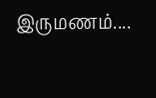இருமணம்....